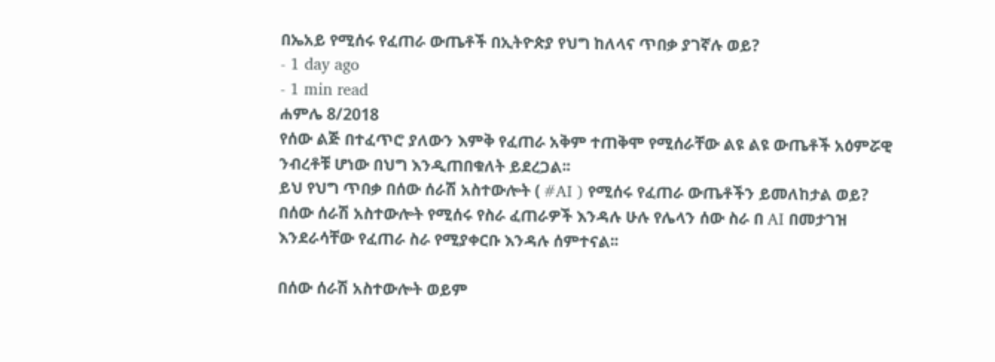በኤአይ የሚሰሩ የፈጠራ ውጤቶች በኢትዮጵያ የህግ ከለላና ጥበቃ ያገኛሉ ወይ?
- 1 day ago
- 1 min read
ሐምሌ 8/2018
የሰው ልጅ በተፈጥሮ ያለውን እምቅ የፈጠራ አቅም ተጠቅሞ የሚሰራቸው ልዩ ልዩ ውጤቶች አዕምሯዊ ንብረቶቹ ሆነው በህግ እንዲጠበቁለት ይደረጋል፡፡
ይህ የህግ ጥበቃ በሰው ሰራሽ አስተውሎት ( #AI ) የሚሰሩ የፈጠራ ውጤቶችን ይመለከታል ወይ?
በሰው ሰራሽ አስተውሎት የሚሰሩ የስራ ፈጠራዎች እንዳሉ ሁሉ የሌላን ሰው ስራ በ AI በመታገዝ እንደራሳቸው የፈጠራ ስራ የሚያቀርቡ እንዳሉ ሰምተናል፡፡

በሰው ሰራሽ አስተውሎት ወይም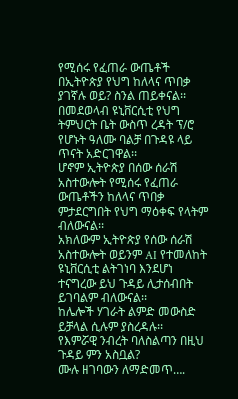የሚሰሩ የፈጠራ ውጤቶች በኢትዮጵያ የህግ ከለላና ጥበቃ ያገኛሉ ወይ? ስንል ጠይቀናል፡፡
በመደወላብ ዩኒቨርሲቲ የህግ ትምህርት ቤት ውስጥ ረዳት ፕ/ሮ የሆኑት ዓለሙ ባልቻ በጉዳዩ ላይ ጥናት አድርገዋል፡፡
ሆኖም ኢትዮጵያ በሰው ሰራሽ አስተውሎት የሚሰሩ የፈጠራ ውጤቶችን ከለላና ጥበቃ ምታደርግበት የህግ ማዕቀፍ የላትም ብለውናል፡፡
አክለውም ኢትዮጵያ የሰው ሰራሽ አስተውሎት ወይንም AI የተመለከት ዩኒቨርሲቲ ልትገነባ እንደሆነ ተናግረው ይህ ጉዳይ ሊታሰብበት ይገባልም ብለውናል፡፡
ከሌሎች ሃገራት ልምድ መውስድ ይቻላል ሲሉም ያስረዳሉ፡፡
የእምሯዊ ንብረት ባለስልጣን በዚህ ጉዳይ ምን አስቧል?
ሙሉ ዘገባውን ለማድመጥ….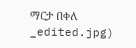ማርታ በቀለ
_edited.jpg)